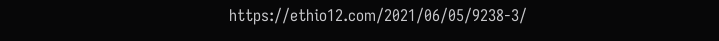https://ethio12.com/2021/06/05/9238-3/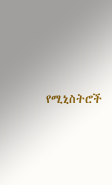የሚኒስትሮች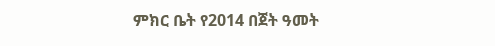ምክር ቤት የ2014 በጀት ዓመት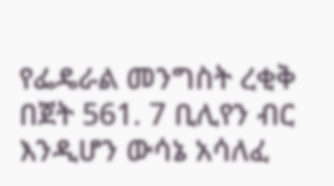የፌዴራል መንግስት ረቂቅ በጀት 561. 7 ቢሊየን ብር እንዲሆን ውሳኔ አሳለፈ